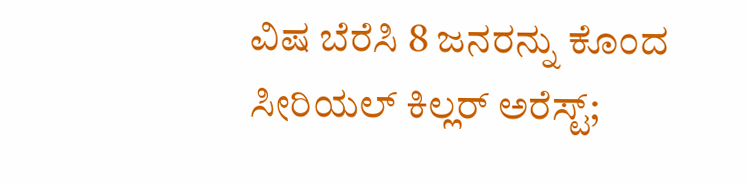ವಿಷ ಬೆರೆಸಿ 8 ಜನರನ್ನು ಕೊಂದ ಸೀರಿಯಲ್ ಕಿಲ್ಲರ್ ಅರೆಸ್ಟ್;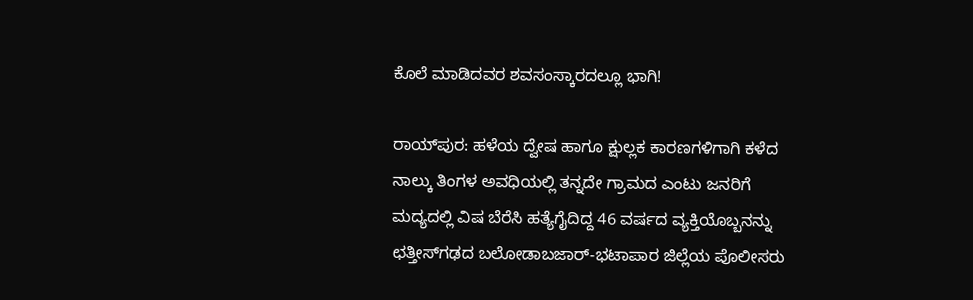ಕೊಲೆ ಮಾಡಿದವರ ಶವಸಂಸ್ಕಾರದಲ್ಲೂ ಭಾಗಿ!

ರಾಯ್‌ಪುರ: ಹಳೆಯ ದ್ವೇಷ ಹಾಗೂ ಕ್ಷುಲ್ಲಕ ಕಾರಣಗಳಿಗಾಗಿ ಕಳೆದ ನಾಲ್ಕು ತಿಂಗಳ ಅವಧಿಯಲ್ಲಿ ತನ್ನದೇ ಗ್ರಾಮದ ಎಂಟು ಜನರಿಗೆ ಮದ್ಯದಲ್ಲಿ ವಿಷ ಬೆರೆಸಿ ಹತ್ಯೆಗೈದಿದ್ದ 46 ವರ್ಷದ ವ್ಯಕ್ತಿಯೊಬ್ಬನನ್ನು ಛತ್ತೀಸ್‌ಗಢದ ಬಲೋಡಾಬಜಾರ್-ಭಟಾಪಾರ ಜಿಲ್ಲೆಯ ಪೊಲೀಸರು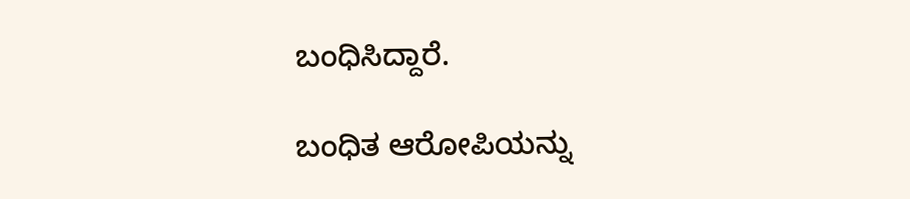ಬಂಧಿಸಿದ್ದಾರೆ.

ಬಂಧಿತ ಆರೋಪಿಯನ್ನು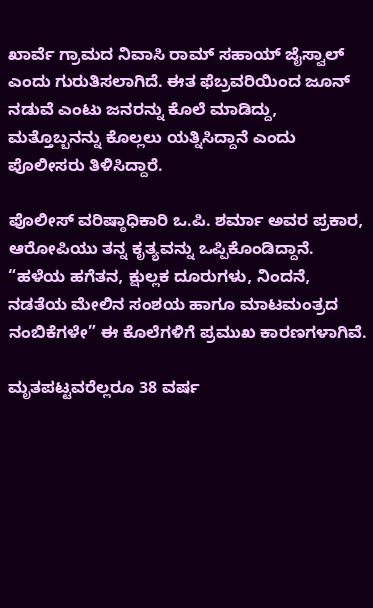ಖಾರ್ವೆ ಗ್ರಾಮದ ನಿವಾಸಿ ರಾಮ್ ಸಹಾಯ್ ಜೈಸ್ವಾಲ್ ಎಂದು ಗುರುತಿಸಲಾಗಿದೆ. ಈತ ಫೆಬ್ರವರಿಯಿಂದ ಜೂನ್ ನಡುವೆ ಎಂಟು ಜನರನ್ನು ಕೊಲೆ ಮಾಡಿದ್ದು, ಮತ್ತೊಬ್ಬನನ್ನು ಕೊಲ್ಲಲು ಯತ್ನಿಸಿದ್ದಾನೆ ಎಂದು ಪೊಲೀಸರು ತಿಳಿಸಿದ್ದಾರೆ.

ಪೊಲೀಸ್ ವರಿಷ್ಠಾಧಿಕಾರಿ ಒ.ಪಿ. ಶರ್ಮಾ ಅವರ ಪ್ರಕಾರ, ಆರೋಪಿಯು ತನ್ನ ಕೃತ್ಯವನ್ನು ಒಪ್ಪಿಕೊಂಡಿದ್ದಾನೆ. “ಹಳೆಯ ಹಗೆತನ, ಕ್ಷುಲ್ಲಕ ದೂರುಗಳು, ನಿಂದನೆ, ನಡತೆಯ ಮೇಲಿನ ಸಂಶಯ ಹಾಗೂ ಮಾಟಮಂತ್ರದ ನಂಬಿಕೆಗಳೇ” ಈ ಕೊಲೆಗಳಿಗೆ ಪ್ರಮುಖ ಕಾರಣಗಳಾಗಿವೆ.

ಮೃತಪಟ್ಟವರೆಲ್ಲರೂ 38 ವರ್ಷ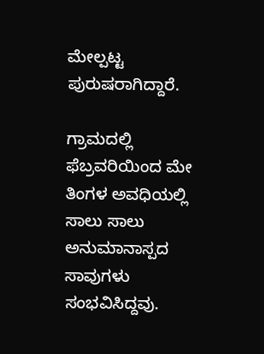ಮೇಲ್ಪಟ್ಟ ಪುರುಷರಾಗಿದ್ದಾರೆ.

ಗ್ರಾಮದಲ್ಲಿ ಫೆಬ್ರವರಿಯಿಂದ ಮೇ ತಿಂಗಳ ಅವಧಿಯಲ್ಲಿ ಸಾಲು ಸಾಲು ಅನುಮಾನಾಸ್ಪದ ಸಾವುಗಳು ಸಂಭವಿಸಿದ್ದವು.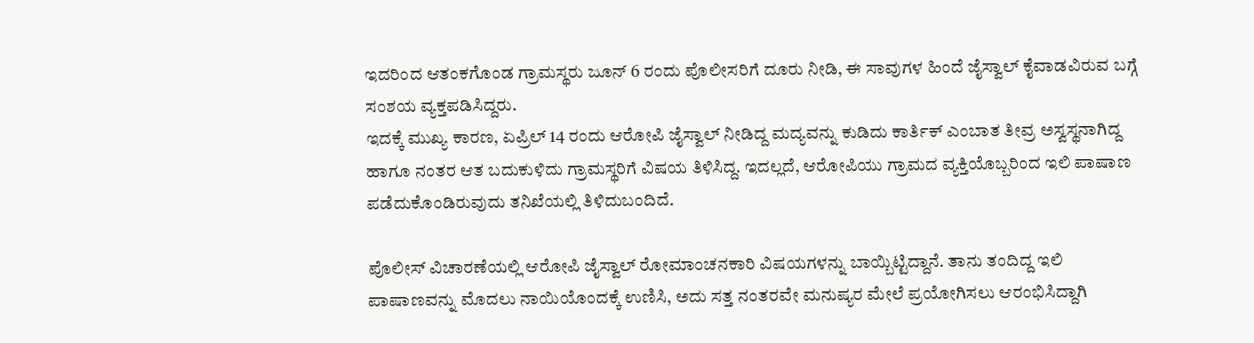ಇದರಿಂದ ಆತಂಕಗೊಂಡ ಗ್ರಾಮಸ್ಥರು ಜೂನ್ 6 ರಂದು ಪೊಲೀಸರಿಗೆ ದೂರು ನೀಡಿ, ಈ ಸಾವುಗಳ ಹಿಂದೆ ಜೈಸ್ವಾಲ್ ಕೈವಾಡವಿರುವ ಬಗ್ಗೆ ಸಂಶಯ ವ್ಯಕ್ತಪಡಿಸಿದ್ದರು.
ಇದಕ್ಕೆ ಮುಖ್ಯ ಕಾರಣ, ಏಪ್ರಿಲ್ 14 ರಂದು ಆರೋಪಿ ಜೈಸ್ವಾಲ್ ನೀಡಿದ್ದ ಮದ್ಯವನ್ನು ಕುಡಿದು ಕಾರ್ತಿಕ್ ಎಂಬಾತ ತೀವ್ರ ಅಸ್ವಸ್ಥನಾಗಿದ್ದ ಹಾಗೂ ನಂತರ ಆತ ಬದುಕುಳಿದು ಗ್ರಾಮಸ್ಥರಿಗೆ ವಿಷಯ ತಿಳಿಸಿದ್ದ. ಇದಲ್ಲದೆ, ಆರೋಪಿಯು ಗ್ರಾಮದ ವ್ಯಕ್ತಿಯೊಬ್ಬರಿಂದ ಇಲಿ ಪಾಷಾಣ ಪಡೆದುಕೊಂಡಿರುವುದು ತನಿಖೆಯಲ್ಲಿ ತಿಳಿದುಬಂದಿದೆ.

ಪೊಲೀಸ್ ವಿಚಾರಣೆಯಲ್ಲಿ ಆರೋಪಿ ಜೈಸ್ವಾಲ್ ರೋಮಾಂಚನಕಾರಿ ವಿಷಯಗಳನ್ನು ಬಾಯ್ಬಿಟ್ಟಿದ್ದಾನೆ. ತಾನು ತಂದಿದ್ದ ಇಲಿ ಪಾಷಾಣವನ್ನು ಮೊದಲು ನಾಯಿಯೊಂದಕ್ಕೆ ಉಣಿಸಿ, ಅದು ಸತ್ತ ನಂತರವೇ ಮನುಷ್ಯರ ಮೇಲೆ ಪ್ರಯೋಗಿಸಲು ಆರಂಭಿಸಿದ್ದಾಗಿ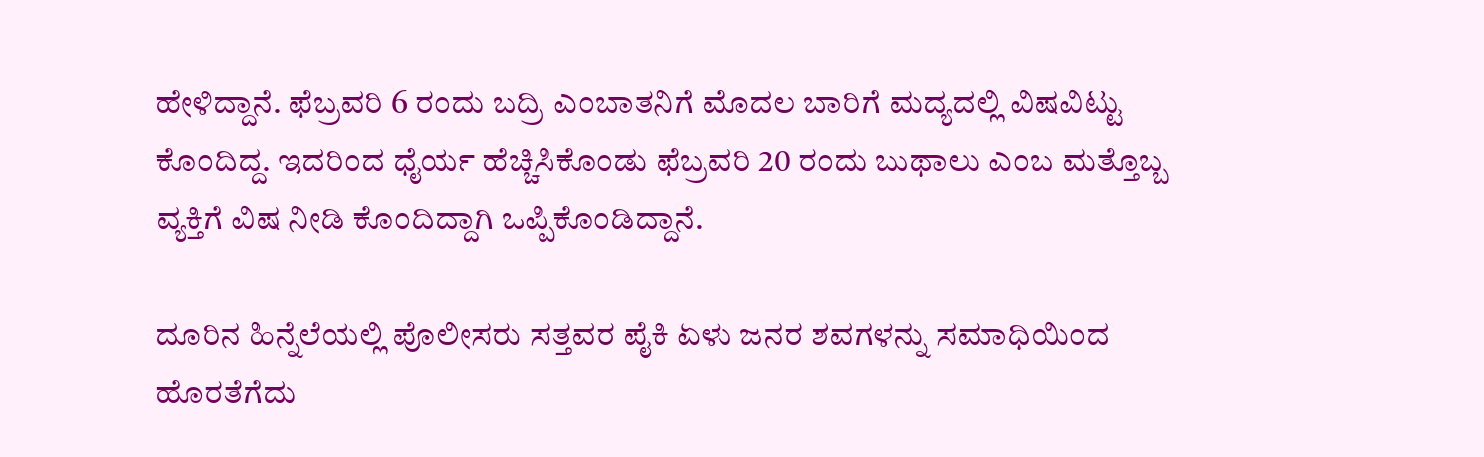ಹೇಳಿದ್ದಾನೆ. ಫೆಬ್ರವರಿ 6 ರಂದು ಬದ್ರಿ ಎಂಬಾತನಿಗೆ ಮೊದಲ ಬಾರಿಗೆ ಮದ್ಯದಲ್ಲಿ ವಿಷವಿಟ್ಟು ಕೊಂದಿದ್ದ. ಇದರಿಂದ ಧೈರ್ಯ ಹೆಚ್ಚಿಸಿಕೊಂಡು ಫೆಬ್ರವರಿ 20 ರಂದು ಬುಥಾಲು ಎಂಬ ಮತ್ತೊಬ್ಬ ವ್ಯಕ್ತಿಗೆ ವಿಷ ನೀಡಿ ಕೊಂದಿದ್ದಾಗಿ ಒಪ್ಪಿಕೊಂಡಿದ್ದಾನೆ.

ದೂರಿನ ಹಿನ್ನೆಲೆಯಲ್ಲಿ ಪೊಲೀಸರು ಸತ್ತವರ ಪೈಕಿ ಏಳು ಜನರ ಶವಗಳನ್ನು ಸಮಾಧಿಯಿಂದ ಹೊರತೆಗೆದು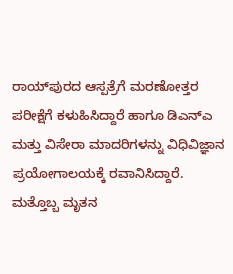ರಾಯ್‌ಪುರದ ಆಸ್ಪತ್ರೆಗೆ ಮರಣೋತ್ತರ ಪರೀಕ್ಷೆಗೆ ಕಳುಹಿಸಿದ್ದಾರೆ ಹಾಗೂ ಡಿಎನ್‌ಎ ಮತ್ತು ವಿಸೇರಾ ಮಾದರಿಗಳನ್ನು ವಿಧಿವಿಜ್ಞಾನ ಪ್ರಯೋಗಾಲಯಕ್ಕೆ ರವಾನಿಸಿದ್ದಾರೆ. ಮತ್ತೊಬ್ಬ ಮೃತನ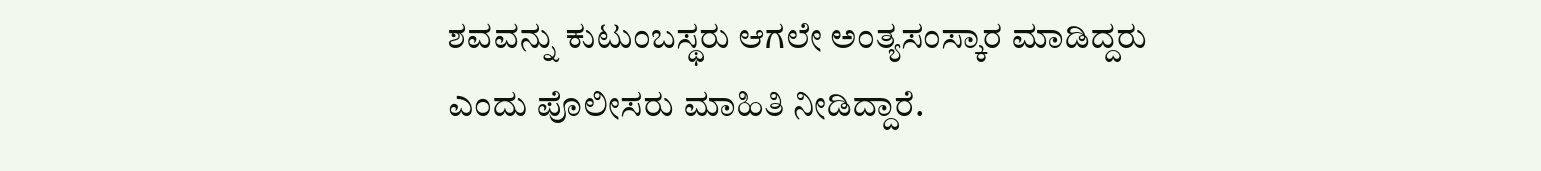ಶವವನ್ನು ಕುಟುಂಬಸ್ಥರು ಆಗಲೇ ಅಂತ್ಯಸಂಸ್ಕಾರ ಮಾಡಿದ್ದರು ಎಂದು ಪೊಲೀಸರು ಮಾಹಿತಿ ನೀಡಿದ್ದಾರೆ.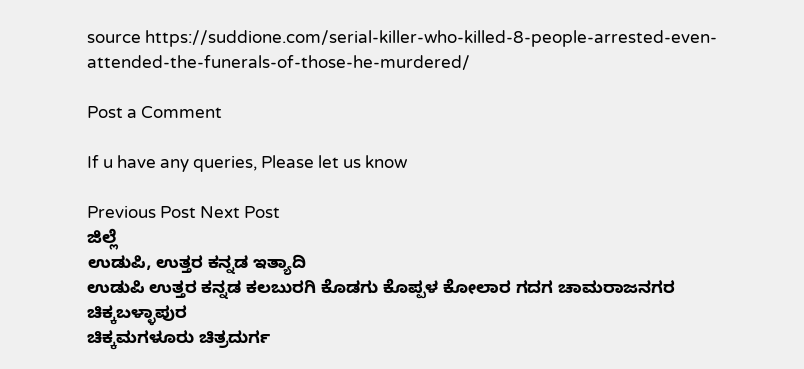source https://suddione.com/serial-killer-who-killed-8-people-arrested-even-attended-the-funerals-of-those-he-murdered/

Post a Comment

If u have any queries, Please let us know

Previous Post Next Post
ಜಿಲ್ಲೆ
ಉಡುಪಿ, ಉತ್ತರ ಕನ್ನಡ ಇತ್ಯಾದಿ
ಉಡುಪಿ ಉತ್ತರ ಕನ್ನಡ ಕಲಬುರಗಿ ಕೊಡಗು ಕೊಪ್ಪಳ ಕೋಲಾರ ಗದಗ ಚಾಮರಾಜನಗರ ಚಿಕ್ಕಬಳ್ಳಾಪುರ
ಚಿಕ್ಕಮಗಳೂರು ಚಿತ್ರದುರ್ಗ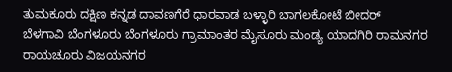ತುಮಕೂರು ದಕ್ಷಿಣ ಕನ್ನಡ ದಾವಣಗೆರೆ ಧಾರವಾಡ ಬಳ್ಳಾರಿ ಬಾಗಲಕೋಟೆ ಬೀದರ್
ಬೆಳಗಾವಿ ಬೆಂಗಳೂರು ಬೆಂಗಳೂರು ಗ್ರಾಮಾಂತರ ಮೈಸೂರು ಮಂಡ್ಯ ಯಾದಗಿರಿ ರಾಮನಗರ ರಾಯಚೂರು ವಿಜಯನಗರ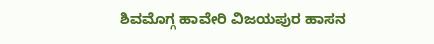ಶಿವಮೊಗ್ಗ ಹಾವೇರಿ ವಿಜಯಪುರ ಹಾಸನ